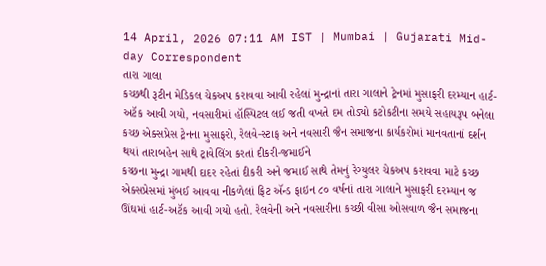14 April, 2026 07:11 AM IST | Mumbai | Gujarati Mid-day Correspondent
તારા ગાલા
કચ્છથી રૂટીન મેડિકલ ચેકઅપ કરાવવા આવી રહેલાં મુન્દ્રાનાં તારા ગાલાને ટ્રેનમાં મુસાફરી દરમ્યાન હાર્ટ-અટૅક આવી ગયો, નવસારીમાં હૉસ્પિટલ લઈ જતી વખતે દમ તોડ્યો કટોકટીના સમયે સહાયરૂપ બનેલા કચ્છ એક્સપ્રેસ ટ્રેનના મુસાફરો, રેલવે-સ્ટાફ અને નવસારી જૈન સમાજના કાર્યકરોમાં માનવતાનાં દર્શન થયાં તારાબહેન સાથે ટ્રાવેલિંગ કરતાં દીકરી-જમાઈને
કચ્છના મુન્દ્રા ગામથી દાદર રહેતાં દીકરી અને જમાઈ સાથે તેમનું રેગ્યુલર ચેકઅપ કરાવવા માટે કચ્છ એક્સપ્રેસમાં મુંબઈ આવવા નીકળેલાં ફિટ ઍન્ડ ફાઇન ૮૦ વર્ષનાં તારા ગાલાને મુસાફરી દરમ્યાન જ ઊંઘમાં હાર્ટ-અટૅક આવી ગયો હતો. રેલવેની અને નવસારીના કચ્છી વીસા ઓસવાળ જૈન સમાજના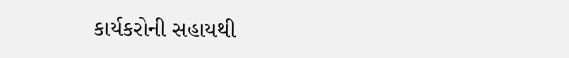કાર્યકરોની સહાયથી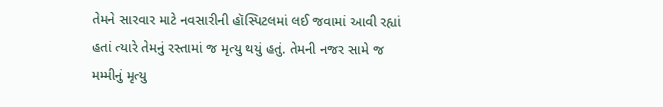તેમને સારવાર માટે નવસારીની હૉસ્પિટલમાં લઈ જવામાં આવી રહ્યાં હતાં ત્યારે તેમનું રસ્તામાં જ મૃત્યુ થયું હતું. તેમની નજર સામે જ મમ્મીનું મૃત્યુ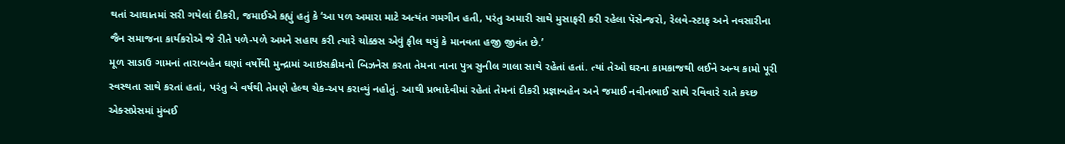થતાં આઘાતમાં સરી ગયેલાં દીકરી, જમાઈએ કહ્યું હતું કે ‘આ પળ અમારા માટે અત્યંત ગમગીન હતી, પરંતુ અમારી સાથે મુસાફરી કરી રહેલા પૅસેન્જરો, રેલવે-સ્ટાફ અને નવસારીના જૈન સમાજના કાર્યકરોએ જે રીતે પળે-પળે અમને સહાય કરી ત્યારે ચોક્કસ એવું ફીલ થયું કે માનવતા હજી જીવંત છે.’
મૂળ સાડાઉ ગામનાં તારાબહેન ઘણાં વર્ષોથી મુન્દ્રામાં આઇસક્રીમનો બિઝનેસ કરતા તેમના નાના પુત્ર સુનીલ ગાલા સાથે રહેતાં હતાં. ત્યાં તેઓ ઘરના કામકાજથી લઈને અન્ય કામો પૂરી સ્વસ્થતા સાથે કરતાં હતાં, પરંતુ બે વર્ષથી તેમણે હેલ્થ ચેક-અપ કરાવ્યું નહોતું. આથી પ્રભાદેવીમાં રહેતાં તેમનાં દીકરી પ્રજ્ઞાબહેન અને જમાઈ નવીનભાઈ સાથે રવિવારે રાતે કચ્છ એક્સપ્રેસમાં મુંબઈ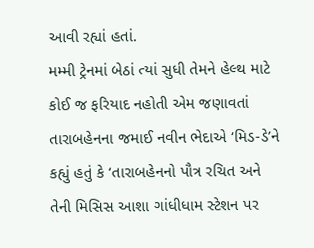આવી રહ્યાં હતાં.
મમ્મી ટ્રેનમાં બેઠાં ત્યાં સુધી તેમને હેલ્થ માટે કોઈ જ ફરિયાદ નહોતી એમ જણાવતાં તારાબહેનના જમાઈ નવીન ભેદાએ ‘મિડ-ડે’ને કહ્યું હતું કે ‘તારાબહેનનો પૌત્ર રચિત અને તેની મિસિસ આશા ગાંધીધામ સ્ટેશન પર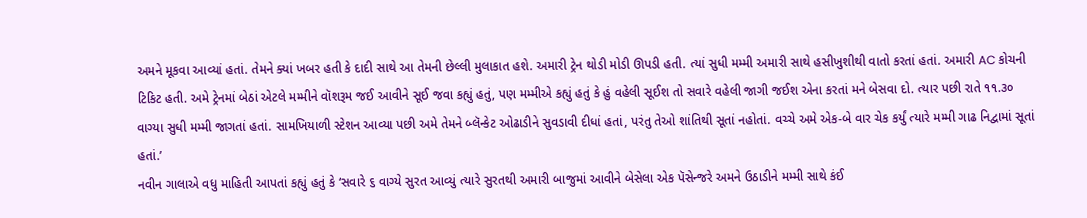અમને મૂકવા આવ્યાં હતાં. તેમને ક્યાં ખબર હતી કે દાદી સાથે આ તેમની છેલ્લી મુલાકાત હશે. અમારી ટ્રેન થોડી મોડી ઊપડી હતી. ત્યાં સુધી મમ્મી અમારી સાથે હસીખુશીથી વાતો કરતાં હતાં. અમારી AC કોચની ટિકિટ હતી. અમે ટ્રેનમાં બેઠાં એટલે મમ્મીને વૉશરૂમ જઈ આવીને સૂઈ જવા કહ્યું હતું, પણ મમ્મીએ કહ્યું હતું કે હું વહેલી સૂઈશ તો સવારે વહેલી જાગી જઈશ એના કરતાં મને બેસવા દો. ત્યાર પછી રાતે ૧૧.૩૦ વાગ્યા સુધી મમ્મી જાગતાં હતાં. સામખિયાળી સ્ટેશન આવ્યા પછી અમે તેમને બ્લૅન્કેટ ઓઢાડીને સુવડાવી દીધાં હતાં, પરંતુ તેઓ શાંતિથી સૂતાં નહોતાં. વચ્ચે અમે એક-બે વાર ચેક કર્યું ત્યારે મમ્મી ગાઢ નિદ્વામાં સૂતાં હતાં.’
નવીન ગાલાએ વધુ માહિતી આપતાં કહ્યું હતું કે ‘સવારે ૬ વાગ્યે સુરત આવ્યું ત્યારે સુરતથી અમારી બાજુમાં આવીને બેસેલા એક પૅસેન્જરે અમને ઉઠાડીને મમ્મી સાથે કંઈ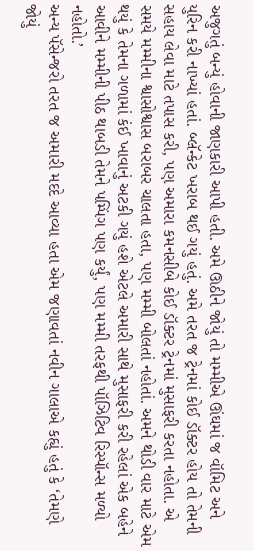અજુગતું બન્યું હોવાની જાણકારી આપી હતી. અમે ઊઠીને જોયું તો મમ્મીએ ઊંઘમાં જ વૉમિટ અને યુરિન કરી નાખ્યાં હતાં. બ્લૅન્કેટ ખરાબ થઈ ગયું હતું. અમે તરત જ ટ્રેનમાં કોઈ ડૉક્ટર હોય તો તેમની સહાય લેવા માટે તપાસ કરી, પણ અમારા કમનસીબે કોઈ ડૉક્ટર ટ્રેનમાં મુસાફરી કરતા નહોતા. એ સમયે મમ્મીના શ્વાસોશ્વાસ બરાબર ચાલતા હતા, પણ મમ્મી બોલતાં નહોતાં. અમને થોડી વાર માટે એમ થયું કે તેમના ગળામાં કંઈ ખાવાનું અટકી ગયું હશે એટલે અમારી સાથે મુસાફરી કરી રહેલાં એક બહેને આવીને મમ્મીની પીઠ થાબડી તેમને પમ્પિંગ પણ કર્યું, પણ મમ્મી તરફથી પૉઝિટિવ રિસ્પૉન્સ મળ્યો નહોતો.’
અન્ય પૅસેન્જરો તરત જ અમારી મદદે આવ્યા હતા એમ જણાવતાં નવીન ગાલાએ કહ્યું હતું કે ‘તેમણે જોયું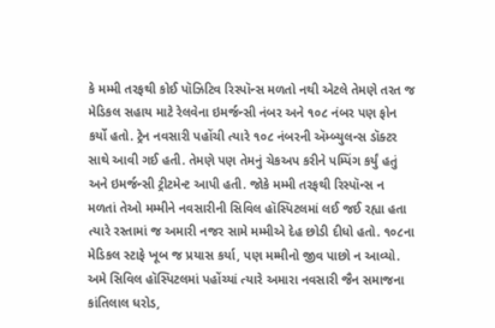કે મમ્મી તરફથી કોઈ પૉઝિટિવ રિસ્પૉન્સ મળતો નથી એટલે તેમણે તરત જ મેડિકલ સહાય માટે રેલવેના ઇમર્જન્સી નંબર અને ૧૦૮ નંબર પણ ફોન કર્યો હતો. ટ્રેન નવસારી પહોંચી ત્યારે ૧૦૮ નંબરની ઍમ્બ્યુલન્સ ડૉક્ટર સાથે આવી ગઈ હતી. તેમણે પણ તેમનું ચેકઅપ કરીને પમ્પિંગ કર્યું હતું અને ઇમર્જન્સી ટ્રીટમેન્ટ આપી હતી. જોકે મમ્મી તરફથી રિસ્પૉન્સ ન મળતાં તેઓ મમ્મીને નવસારીની સિવિલ હૉસ્પિટલમાં લઈ જઈ રહ્યા હતા ત્યારે રસ્તામાં જ અમારી નજર સામે મમ્મીએ દેહ છોડી દીધો હતો. ૧૦૮ના મેડિકલ સ્ટાફે ખૂબ જ પ્રયાસ કર્યા, પણ મમ્મીનો જીવ પાછો ન આવ્યો. અમે સિવિલ હૉસ્પિટલમાં પહોંચ્યાં ત્યારે અમારા નવસારી જૈન સમાજના કાંતિલાલ ધરોડ,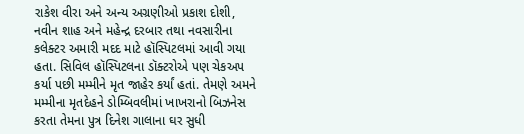રાકેશ વીરા અને અન્ય અગ્રણીઓ પ્રકાશ દોશી, નવીન શાહ અને મહેન્દ્ર દરબાર તથા નવસારીના કલેક્ટર અમારી મદદ માટે હૉસ્પિટલમાં આવી ગયા હતા. સિવિલ હૉસ્પિટલના ડૉક્ટરોએ પણ ચેકઅપ કર્યા પછી મમ્મીને મૃત જાહેર કર્યાં હતાં. તેમણે અમને મમ્મીના મૃતદેહને ડોમ્બિવલીમાં ખાખરાનો બિઝનેસ કરતા તેમના પુત્ર દિનેશ ગાલાના ઘર સુધી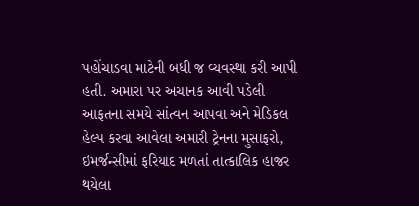પહોંચાડવા માટેની બધી જ વ્યવસ્થા કરી આપી હતી. અમારા પર અચાનક આવી પડેલી આફતના સમયે સાંત્વન આપવા અને મેડિકલ હેલ્પ કરવા આવેલા અમારી ટ્રેનના મુસાફરો, ઇમર્જન્સીમાં ફરિયાદ મળતાં તાત્કાલિક હાજર થયેલા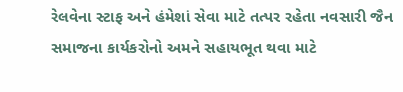રેલવેના સ્ટાફ અને હંમેશાં સેવા માટે તત્પર રહેતા નવસારી જૈન સમાજના કાર્યકરોનો અમને સહાયભૂત થવા માટે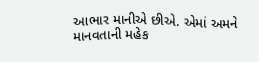આભાર માનીએ છીએ. એમાં અમને માનવતાની મહેક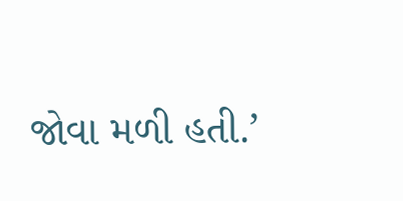જોવા મળી હતી.’